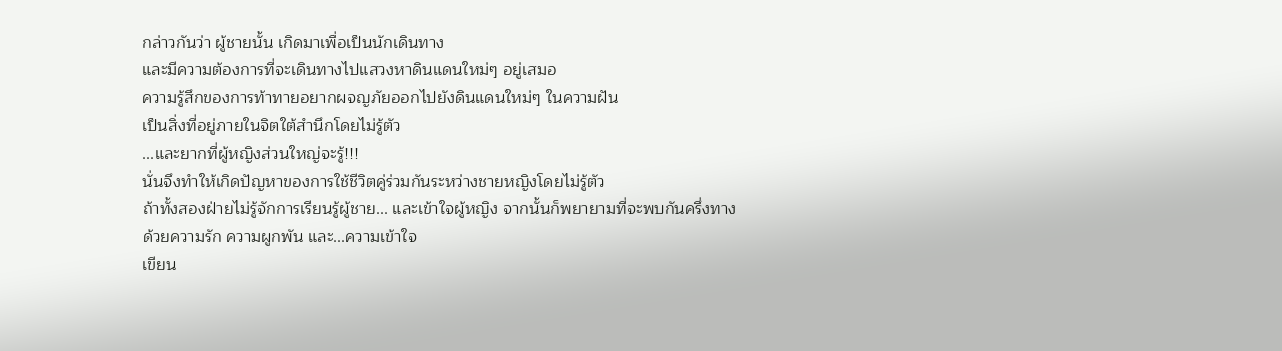กล่าวกันว่า ผู้ชายนั้น เกิดมาเพื่อเป็นนักเดินทาง
และมีความต้องการที่จะเดินทางไปแสวงหาดินแดนใหม่ๆ อยู่เสมอ
ความรู้สึกของการท้าทายอยากผจญภัยออกไปยังดินแดนใหม่ๆ ในความฝัน
เป็นสิ่งที่อยู่ภายในจิตใต้สำนึกโดยไม่รู้ตัว
...และยากที่ผู้หญิงส่วนใหญ่จะรู้!!!
นั่นจึงทำให้เกิดปัญหาของการใช้ชีวิตคู่ร่วมกันระหว่างชายหญิงโดยไม่รู้ตัว
ถ้าทั้งสองฝ่ายไม่รู้จักการเรียนรู้ผู้ชาย... และเข้าใจผู้หญิง จากนั้นก็พยายามที่จะพบกันครึ่งทาง
ด้วยความรัก ความผูกพัน และ...ความเข้าใจ
เขียน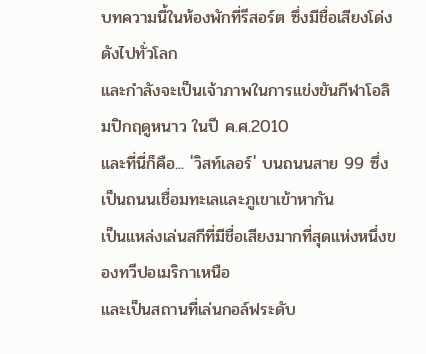บทความนี้ในห้องพักที่รีสอร์ต ซึ่งมีชื่อเสียงโด่งดังไปทั่วโลก
และกำลังจะเป็นเจ้าภาพในการแข่งขันกีฬาโอลิมปิกฤดูหนาว ในปี ค.ศ.2010
และที่นี่ก็คือ... 'วิสท์เลอร์' บนถนนสาย 99 ซึ่งเป็นถนนเชื่อมทะเลและภูเขาเข้าหากัน
เป็นแหล่งเล่นสกีที่มีชื่อเสียงมากที่สุดแห่งหนึ่งของทวีปอเมริกาเหนือ
และเป็นสถานที่เล่นกอล์ฟระดับ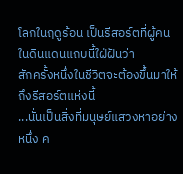โลกในฤดูร้อน เป็นรีสอร์ตที่ผู้คนในดินแดนแถบนี้ใฝ่ฝันว่า
สักครั้งหนึ่งในชีวิตจะต้องขึ้นมาให้ถึงรีสอร์ตแห่งนี้
...นั่นเป็นสิ่งที่มนุษย์แสวงหาอย่างหนึ่ง ค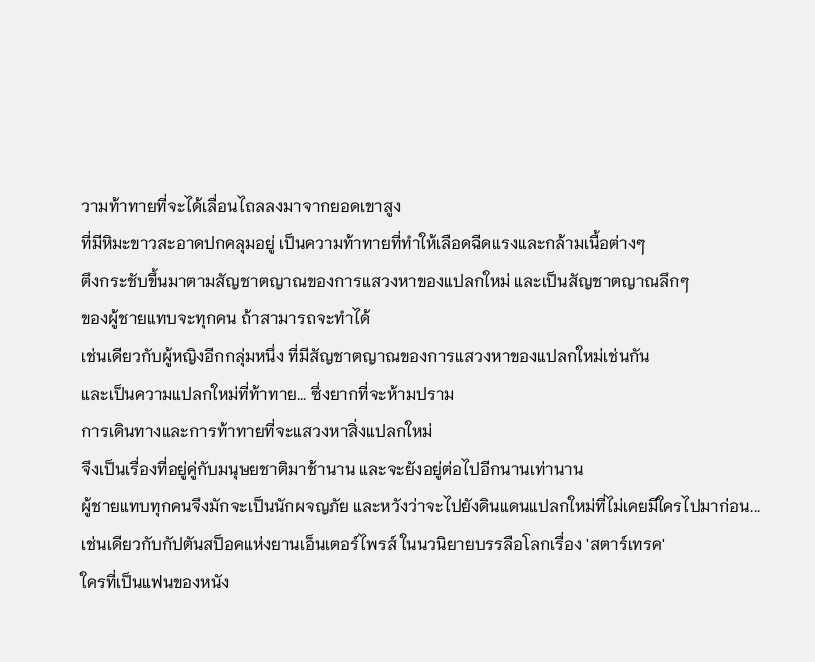วามท้าทายที่จะได้เลื่อนไถลลงมาจากยอดเขาสูง
ที่มีหิมะขาวสะอาดปกคลุมอยู่ เป็นความท้าทายที่ทำให้เลือดฉีดแรงและกล้ามเนื้อต่างๆ
ตึงกระชับขึ้นมาตามสัญชาตญาณของการแสวงหาของแปลกใหม่ และเป็นสัญชาตญาณลึกๆ
ของผู้ชายแทบจะทุกคน ถ้าสามารถจะทำได้
เช่นเดียวกับผู้หญิงอีกกลุ่มหนึ่ง ที่มีสัญชาตญาณของการแสวงหาของแปลกใหม่เช่นกัน
และเป็นความแปลกใหม่ที่ท้าทาย... ซึ่งยากที่จะห้ามปราม
การเดินทางและการท้าทายที่จะแสวงหาสิ่งแปลกใหม่
จึงเป็นเรื่องที่อยู่คู่กับมนุษยชาติมาช้านาน และจะยังอยู่ต่อไปอีกนานเท่านาน
ผู้ชายแทบทุกคนจึงมักจะเป็นนักผจญภัย และหวังว่าจะไปยังดินแดนแปลกใหม่ที่ไม่เคยมีใครไปมาก่อน...
เช่นเดียวกับกัปตันสป็อคแห่งยานเอ็นเตอร์ไพรส์ ในนวนิยายบรรลือโลกเรื่อง 'สตาร์เทรค'
ใครที่เป็นแฟนของหนัง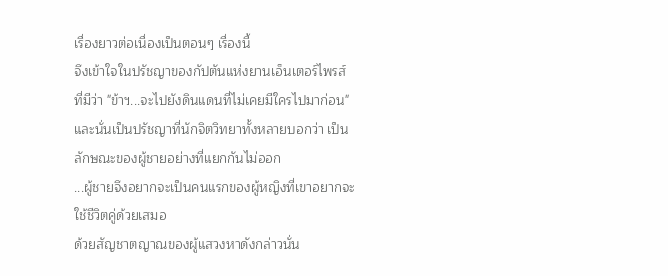เรื่องยาวต่อเนื่องเป็นตอนๆ เรื่องนี้
จึงเข้าใจในปรัชญาของกัปตันแห่งยานเอ็นเตอร์ไพรส์ ที่มีว่า "ข้าฯ...จะไปยังดินแดนที่ไม่เคยมีใครไปมาก่อน"
และนั่นเป็นปรัชญาที่นักจิตวิทยาทั้งหลายบอกว่า เป็นลักษณะของผู้ชายอย่างที่แยกกันไม่ออก
...ผู้ชายจึงอยากจะเป็นคนแรกของผู้หญิงที่เขาอยากจะใช้ชีวิตคู่ด้วยเสมอ
ด้วยสัญชาตญาณของผู้แสวงหาดังกล่าวนั่น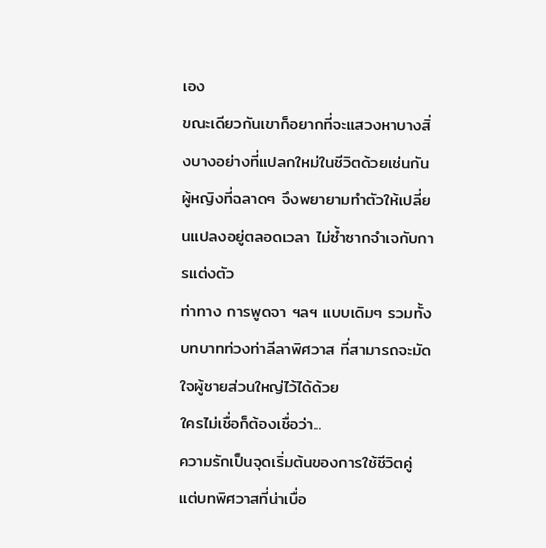เอง
ขณะเดียวกันเขาก็อยากที่จะแสวงหาบางสิ่งบางอย่างที่แปลกใหม่ในชีวิตด้วยเช่นกัน
ผู้หญิงที่ฉลาดๆ จึงพยายามทำตัวให้เปลี่ยนแปลงอยู่ตลอดเวลา ไม่ซ้ำซากจำเจกับการแต่งตัว
ท่าทาง การพูดจา ฯลฯ แบบเดิมๆ รวมทั้งบทบาทท่วงท่าลีลาพิศวาส ที่สามารถจะมัดใจผู้ชายส่วนใหญ่ไว้ได้ด้วย
ใครไม่เชื่อก็ต้องเชื่อว่า...
ความรักเป็นจุดเริ่มต้นของการใช้ชีวิตคู่ แต่บทพิศวาสที่น่าเบื่อ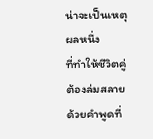น่าจะเป็นเหตุผลหนึ่ง
ที่ทำให้ชีวิตคู่ต้องล่มสลาย ด้วยคำพูดที่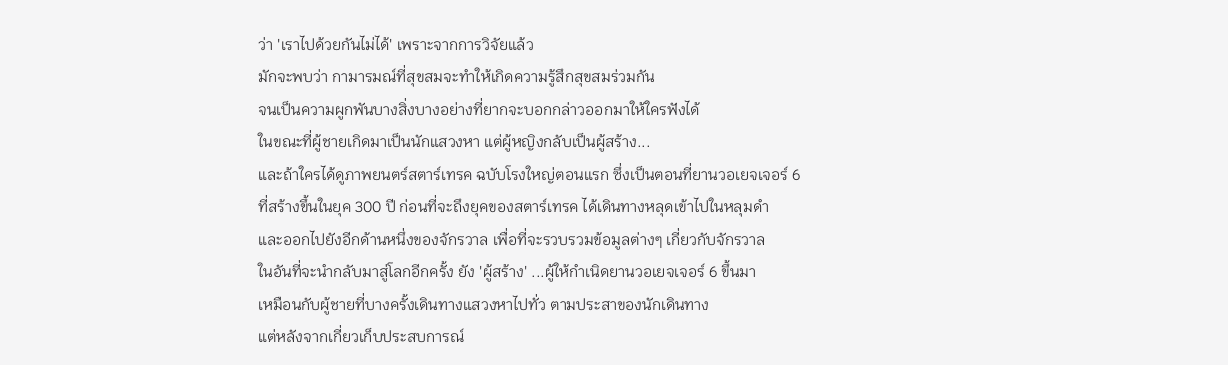ว่า 'เราไปด้วยกันไม่ได้' เพราะจากการวิจัยแล้ว
มักจะพบว่า กามารมณ์ที่สุขสมจะทำให้เกิดความรู้สึกสุขสมร่วมกัน
จนเป็นความผูกพันบางสิ่งบางอย่างที่ยากจะบอกกล่าวออกมาให้ใครฟังได้
ในขณะที่ผู้ชายเกิดมาเป็นนักแสวงหา แต่ผู้หญิงกลับเป็นผู้สร้าง...
และถ้าใครได้ดูภาพยนตร์สตาร์เทรค ฉบับโรงใหญ่ตอนแรก ซึ่งเป็นตอนที่ยานวอเยจเจอร์ 6
ที่สร้างขึ้นในยุค 300 ปี ก่อนที่จะถึงยุคของสตาร์เทรค ได้เดินทางหลุดเข้าไปในหลุมดำ
และออกไปยังอีกด้านหนึ่งของจักรวาล เพื่อที่จะรวบรวมข้อมูลต่างๆ เกี่ยวกับจักรวาล
ในอันที่จะนำกลับมาสู่โลกอีกครั้ง ยัง 'ผู้สร้าง' ...ผู้ให้กำเนิดยานวอเยจเจอร์ 6 ขึ้นมา
เหมือนกับผู้ชายที่บางครั้งเดินทางแสวงหาไปทั่ว ตามประสาของนักเดินทาง
แต่หลังจากเกี่ยวเก็บประสบการณ์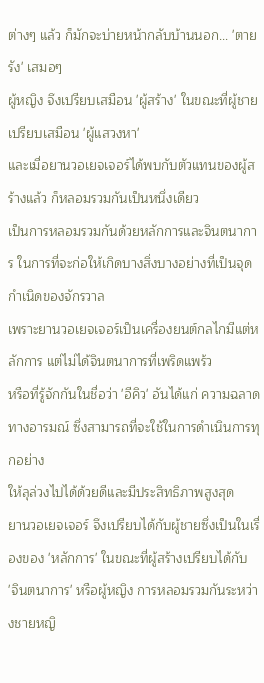ต่างๆ แล้ว ก็มักจะบ่ายหน้ากลับบ้านนอก... 'ตายรัง' เสมอๆ
ผู้หญิง จึงเปรียบเสมือน 'ผู้สร้าง' ในขณะที่ผู้ชายเปรียบเสมือน 'ผู้แสวงหา'
และเมื่อยานวอเยจเจอร์ได้พบกับตัวแทนของผู้สร้างแล้ว ก็หลอมรวมกันเป็นหนึ่งเดียว
เป็นการหลอมรวมกันด้วยหลักการและจินตนาการ ในการที่จะก่อให้เกิดบางสิ่งบางอย่างที่เป็นจุดกำเนิดของจักรวาล
เพราะยานวอเยจเจอร์เป็นเครื่องยนต์กลไกมีแต่หลักการ แต่ไม่ได้จินตนาการที่เพริดแพร้ว
หรือที่รู้จักกันในชื่อว่า 'อีคิว' อันได้แก่ ความฉลาดทางอารมณ์ ซึ่งสามารถที่จะใช้ในการดำเนินการทุกอย่าง
ให้ลุล่วงไปได้ด้วยดีและมีประสิทธิภาพสูงสุด
ยานวอเยจเจอร์ จึงเปรียบได้กับผู้ชายซึ่งเป็นในเรื่องของ 'หลักการ' ในขณะที่ผู้สร้างเปรียบได้กับ
'จินตนาการ' หรือผู้หญิง การหลอมรวมกันระหว่างชายหญิ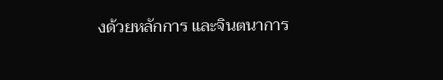งด้วยหลักการ และจินตนาการ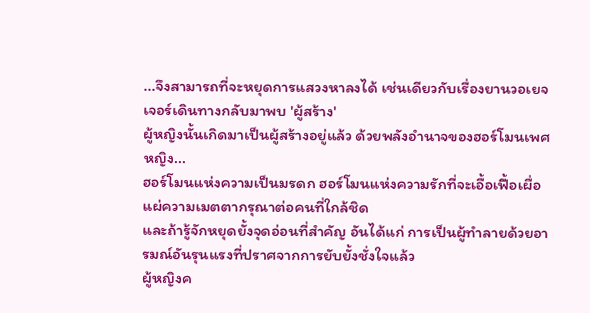...จึงสามารถที่จะหยุดการแสวงหาลงได้ เช่นเดียวกับเรื่องยานวอเยจเจอร์เดินทางกลับมาพบ 'ผู้สร้าง'
ผู้หญิงนั้นเกิดมาเป็นผู้สร้างอยู่แล้ว ด้วยพลังอำนาจของฮอร์โมนเพศหญิง...
ฮอร์โมนแห่งความเป็นมรดก ฮอร์โมนแห่งความรักที่จะเอื้อเฟื้อเผื่อแผ่ความเมตตากรุณาต่อคนที่ใกล้ชิด
และถ้ารู้จักหยุดยั้งจุดอ่อนที่สำคัญ อันได้แก่ การเป็นผู้ทำลายด้วยอารมณ์อันรุนแรงที่ปราศจากการยับยั้งชั่งใจแล้ว
ผู้หญิงค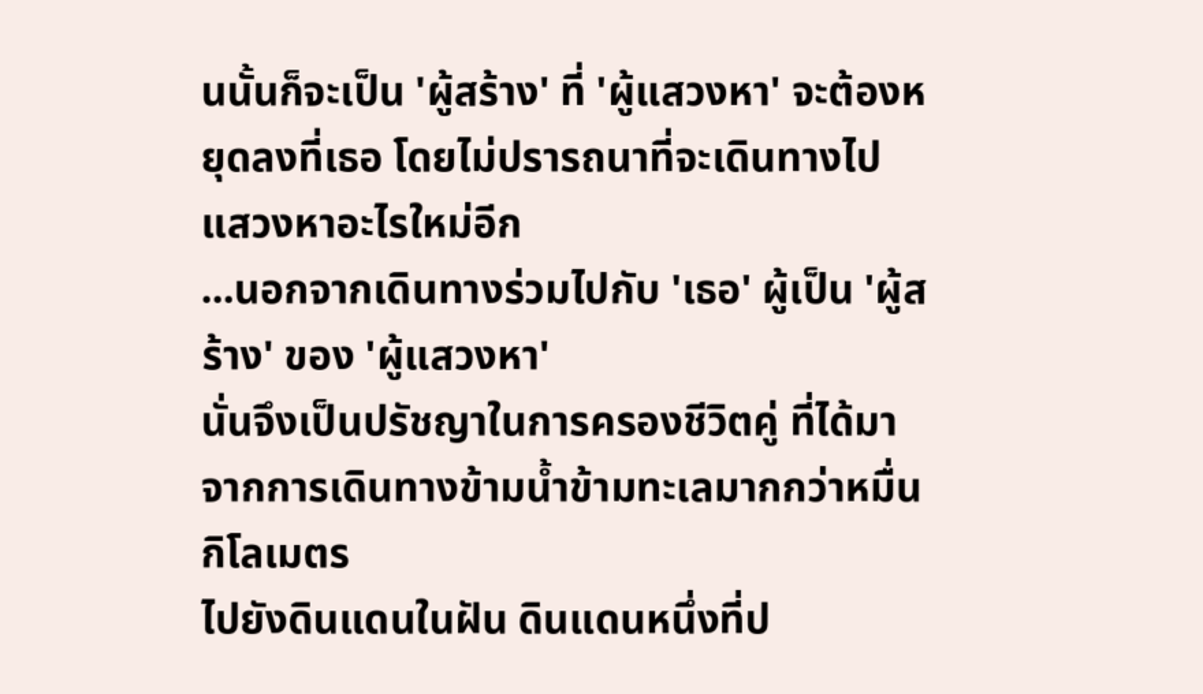นนั้นก็จะเป็น 'ผู้สร้าง' ที่ 'ผู้แสวงหา' จะต้องหยุดลงที่เธอ โดยไม่ปรารถนาที่จะเดินทางไปแสวงหาอะไรใหม่อีก
...นอกจากเดินทางร่วมไปกับ 'เธอ' ผู้เป็น 'ผู้สร้าง' ของ 'ผู้แสวงหา'
นั่นจึงเป็นปรัชญาในการครองชีวิตคู่ ที่ได้มาจากการเดินทางข้ามน้ำข้ามทะเลมากกว่าหมื่นกิโลเมตร
ไปยังดินแดนในฝัน ดินแดนหนึ่งที่ป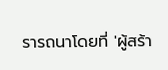รารถนาโดยที่ 'ผู้สร้า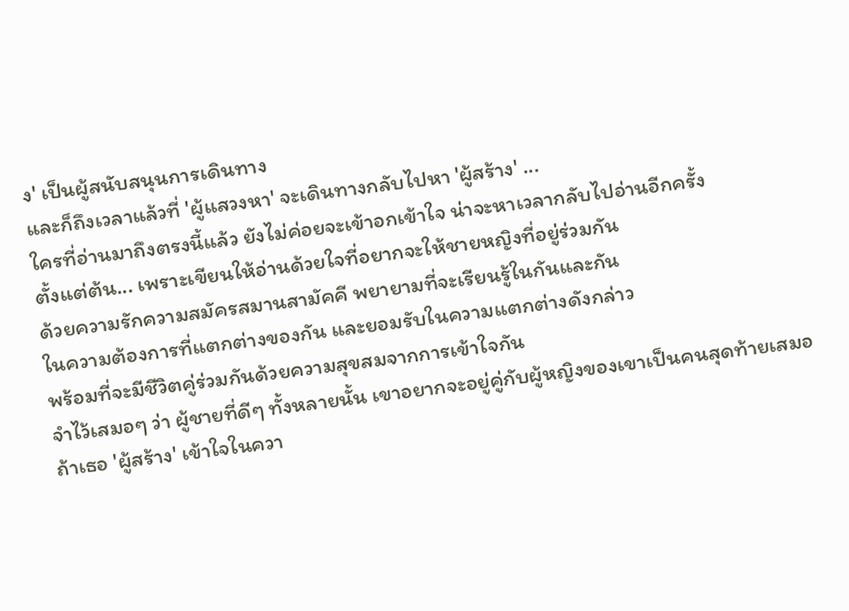ง' เป็นผู้สนับสนุนการเดินทาง
และก็ถึงเวลาแล้วที่ 'ผู้แสวงหา' จะเดินทางกลับไปหา 'ผู้สร้าง' ...
ใครที่อ่านมาถึงตรงนี้แล้ว ยังไม่ค่อยจะเข้าอกเข้าใจ น่าจะหาเวลากลับไปอ่านอีกครั้ง
ตั้งแต่ต้น... เพราะเขียนให้อ่านด้วยใจที่อยากจะให้ชายหญิงที่อยู่ร่วมกัน
ด้วยความรักความสมัครสมานสามัคคี พยายามที่จะเรียนรู้ในกันและกัน
ในความต้องการที่แตกต่างของกัน และยอมรับในความแตกต่างดังกล่าว
พร้อมที่จะมีชีวิตคู่ร่วมกันด้วยความสุขสมจากการเข้าใจกัน
จำไว้เสมอๆ ว่า ผู้ชายที่ดีๆ ทั้งหลายนั้น เขาอยากจะอยู่คู่กับผู้หญิงของเขาเป็นคนสุดท้ายเสมอ
ถ้าเธอ 'ผู้สร้าง' เข้าใจในควา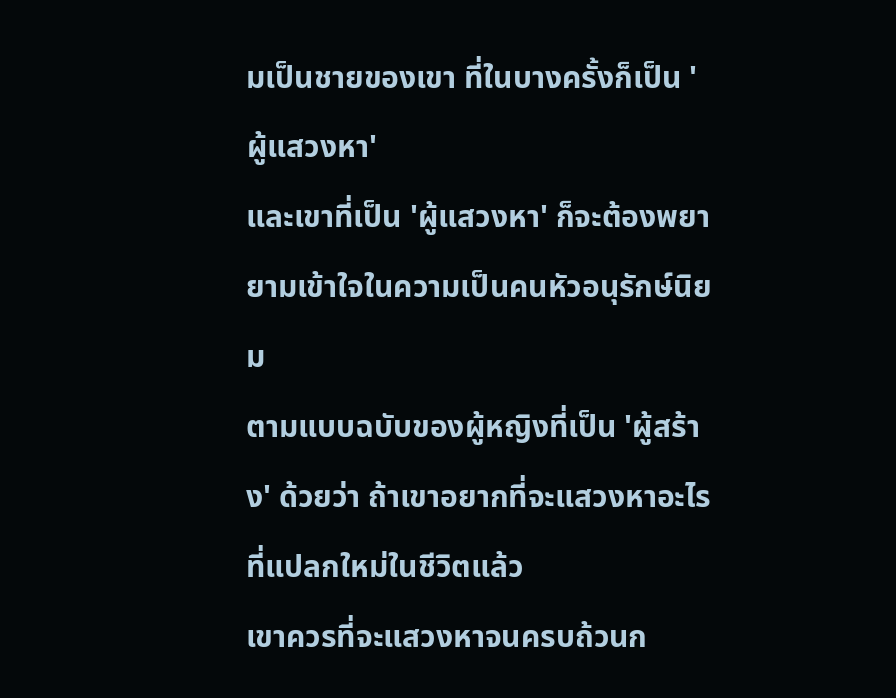มเป็นชายของเขา ที่ในบางครั้งก็เป็น 'ผู้แสวงหา'
และเขาที่เป็น 'ผู้แสวงหา' ก็จะต้องพยายามเข้าใจในความเป็นคนหัวอนุรักษ์นิยม
ตามแบบฉบับของผู้หญิงที่เป็น 'ผู้สร้าง' ด้วยว่า ถ้าเขาอยากที่จะแสวงหาอะไรที่แปลกใหม่ในชีวิตแล้ว
เขาควรที่จะแสวงหาจนครบถ้วนก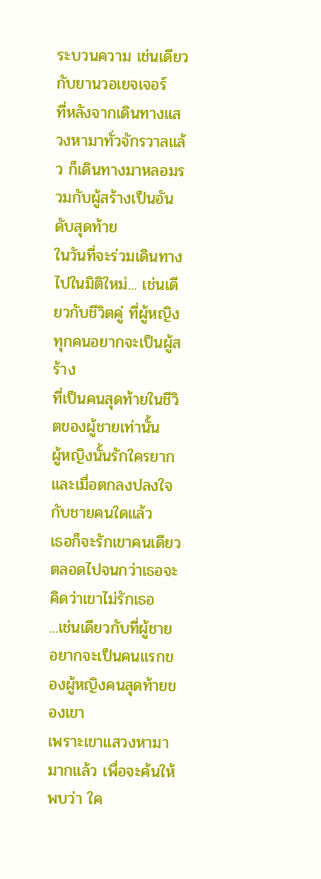ระบวนความ เช่นเดียวกับยานวอเยจเจอร์
ที่หลังจากเดินทางแสวงหามาทั่วจักรวาลแล้ว ก็เดินทางมาหลอมรวมกับผู้สร้างเป็นอันดับสุดท้าย
ในวันที่จะร่วมเดินทางไปในมิติใหม่... เช่นเดียวกับชีวิตคู่ ที่ผู้หญิงทุกคนอยากจะเป็นผู้สร้าง
ที่เป็นคนสุดท้ายในชีวิตของผู้ชายเท่านั้น
ผู้หญิงนั้นรักใครยาก และเมื่อตกลงปลงใจกับชายคนใดแล้ว
เธอก็จะรักเขาคนเดียวตลอดไปจนกว่าเธอจะคิดว่าเขาไม่รักเธอ
...เช่นเดียวกับที่ผู้ชาย อยากจะเป็นคนแรกของผู้หญิงคนสุดท้ายของเขา
เพราะเขาแสวงหามามากแล้ว เพื่อจะค้นให้พบว่า ใค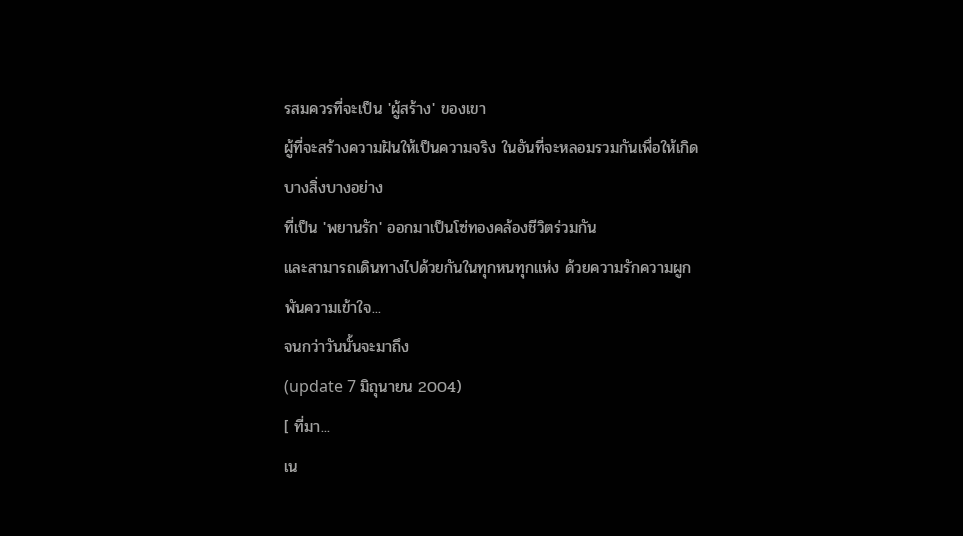รสมควรที่จะเป็น 'ผู้สร้าง' ของเขา
ผู้ที่จะสร้างความฝันให้เป็นความจริง ในอันที่จะหลอมรวมกันเพื่อให้เกิดบางสิ่งบางอย่าง
ที่เป็น 'พยานรัก' ออกมาเป็นโซ่ทองคล้องชีวิตร่วมกัน
และสามารถเดินทางไปด้วยกันในทุกหนทุกแห่ง ด้วยความรักความผูกพันความเข้าใจ...
จนกว่าวันนั้นจะมาถึง
(update 7 มิถุนายน 2004)
[ ที่มา...
เน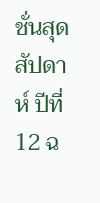ชั่นสุดสัปดาห์ ปีที่ 12 ฉ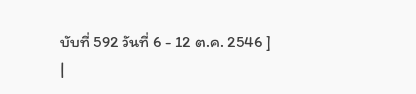บับที่ 592 วันที่ 6 - 12 ต.ค. 2546 ]
|